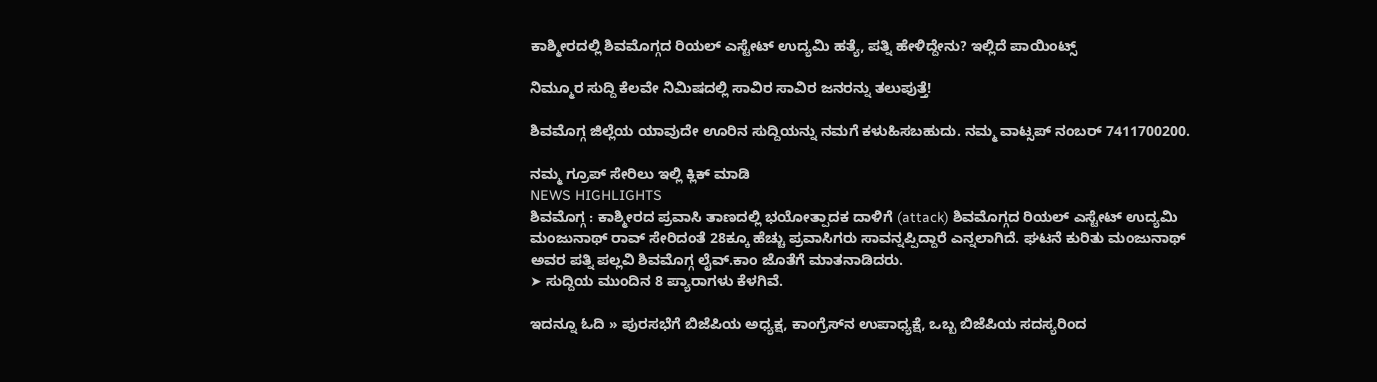ಕಾಶ್ಮೀರದಲ್ಲಿ ಶಿವಮೊಗ್ಗದ ರಿಯಲ್‌ ಎಸ್ಟೇಟ್‌ ಉದ್ಯಮಿ ಹತ್ಯೆ, ಪತ್ನಿ ಹೇಳಿದ್ದೇನು? ಇಲ್ಲಿದೆ ಪಾಯಿಂಟ್ಸ್‌

ನಿಮ್ಮೂರ ಸುದ್ದಿ ಕೆಲವೇ ನಿಮಿಷದಲ್ಲಿ ಸಾವಿರ ಸಾವಿರ ಜನರನ್ನು ತಲುಪುತ್ತೆ!

ಶಿವಮೊಗ್ಗ ಜಿಲ್ಲೆಯ ಯಾವುದೇ ಊರಿನ ಸುದ್ದಿಯನ್ನು ನಮಗೆ ಕಳುಹಿಸಬಹುದು. ನಮ್ಮ ವಾಟ್ಸಪ್‌ ನಂಬರ್ 7411700200.

ನಮ್ಮ ಗ್ರೂಪ್‌ ಸೇರಿಲು ಇಲ್ಲಿ ಕ್ಲಿಕ್‌ ಮಾಡಿ
NEWS HIGHLIGHTS
ಶಿವಮೊಗ್ಗ : ಕಾಶ್ಮೀರದ ಪ್ರವಾಸಿ ತಾಣದಲ್ಲಿ ಭಯೋತ್ಪಾದಕ ದಾಳಿಗೆ (attack) ಶಿವಮೊಗ್ಗದ ರಿಯಲ್‌ ಎಸ್ಟೇಟ್‌ ಉದ್ಯಮಿ ಮಂಜುನಾಥ್‌ ರಾವ್‌ ಸೇರಿದಂತೆ 28ಕ್ಕೂ ಹೆಚ್ಚು ಪ್ರವಾಸಿಗರು ಸಾವನ್ನಪ್ಪಿದ್ದಾರೆ ಎನ್ನಲಾಗಿದೆ. ಘಟನೆ ಕುರಿತು ಮಂಜುನಾಥ್‌ ಅವರ ಪತ್ನಿ ಪಲ್ಲವಿ ಶಿವಮೊಗ್ಗ ಲೈವ್.ಕಾಂ ಜೊತೆಗೆ ಮಾತನಾಡಿದರು.
➤ ಸುದ್ದಿಯ ಮುಂದಿನ 8 ಪ್ಯಾರಾಗಳು ಕೆಳಗಿವೆ.

ಇದನ್ನೂ ಓದಿ » ಪುರಸಭೆಗೆ ಬಿಜೆಪಿಯ ಅಧ್ಯಕ್ಷ, ಕಾಂಗ್ರೆಸ್‌ನ ಉಪಾಧ್ಯಕ್ಷೆ, ಒಬ್ಬ ಬಿಜೆಪಿಯ ಸದಸ್ಯರಿಂದ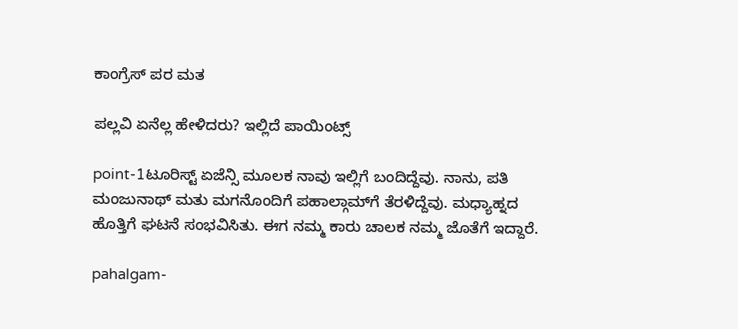ಕಾಂಗ್ರೆಸ್‌ ಪರ ಮತ

ಪಲ್ಲವಿ ಏನೆಲ್ಲ ಹೇಳಿದರು? ಇಲ್ಲಿದೆ ಪಾಯಿಂಟ್ಸ್‌

point-1ಟೂರಿಸ್ಟ್‌ ಏಜೆನ್ಸಿ ಮೂಲಕ ನಾವು ಇಲ್ಲಿಗೆ ಬಂದಿದ್ದೆವು. ನಾನು, ಪತಿ ಮಂಜುನಾಥ್‌ ಮತು ಮಗನೊಂದಿಗೆ ಪಹಾಲ್ಗಾಮ್‌ಗೆ ತೆರಳಿದ್ದೆವು. ಮಧ್ಯಾಹ್ನದ ಹೊತ್ತಿಗೆ ಘಟನೆ ಸಂಭವಿಸಿತು. ಈಗ ನಮ್ಮ ಕಾರು ಚಾಲಕ ನಮ್ಮ ಜೊತೆಗೆ ಇದ್ದಾರೆ.

pahalgam-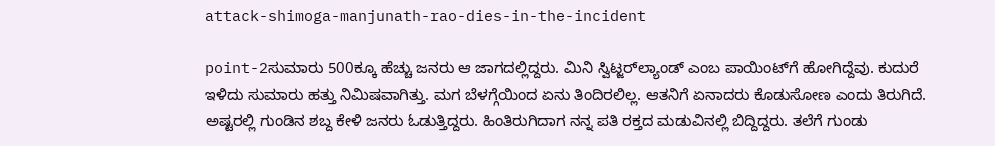attack-shimoga-manjunath-rao-dies-in-the-incident

point-2ಸುಮಾರು 500ಕ್ಕೂ ಹೆಚ್ಚು ಜನರು ಆ ಜಾಗದಲ್ಲಿದ್ದರು. ಮಿನಿ ಸ್ವಿಟ್ಜರ್‌ಲ್ಯಾಂಡ್‌ ಎಂಬ ಪಾಯಿಂಟ್‌ಗೆ ಹೋಗಿದ್ದೆವು. ಕುದುರೆ ಇಳಿದು ಸುಮಾರು ಹತ್ತು ನಿಮಿಷವಾಗಿತ್ತು. ಮಗ ಬೆಳಗ್ಗೆಯಿಂದ ಏನು ತಿಂದಿರಲಿಲ್ಲ. ಆತನಿಗೆ ಏನಾದರು ಕೊಡುಸೋಣ ಎಂದು ತಿರುಗಿದೆ. ಅಷ್ಟರಲ್ಲಿ ಗುಂಡಿನ ಶಬ್ದ ಕೇಳಿ ಜನರು ಓಡುತ್ತಿದ್ದರು. ಹಿಂತಿರುಗಿದಾಗ ನನ್ನ ಪತಿ ರಕ್ತದ ಮಡುವಿನಲ್ಲಿ ಬಿದ್ದಿದ್ದರು. ತಲೆಗೆ ಗುಂಡು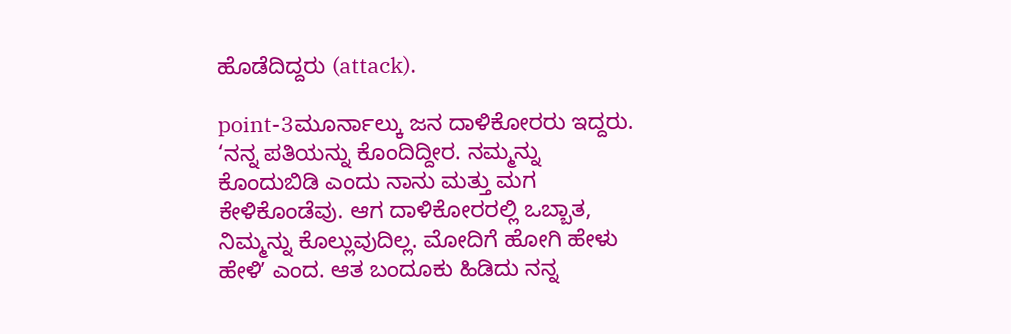ಹೊಡೆದಿದ್ದರು (attack).

point-3ಮೂರ್ನಾಲ್ಕು ಜನ ದಾಳಿಕೋರರು ಇದ್ದರು. ‘ನನ್ನ ಪತಿಯನ್ನು ಕೊಂದಿದ್ದೀರ. ನಮ್ಮನ್ನು ಕೊಂದುಬಿಡಿ ಎಂದು ನಾನು ಮತ್ತು ಮಗ ಕೇಳಿಕೊಂಡೆವು. ಆಗ ದಾಳಿಕೋರರಲ್ಲಿ ಒಬ್ಬಾತ, ನಿಮ್ಮನ್ನು ಕೊಲ್ಲುವುದಿಲ್ಲ. ಮೋದಿಗೆ ಹೋಗಿ ಹೇಳು ಹೇಳಿʼ ಎಂದ. ಆತ ಬಂದೂಕು ಹಿಡಿದು ನನ್ನ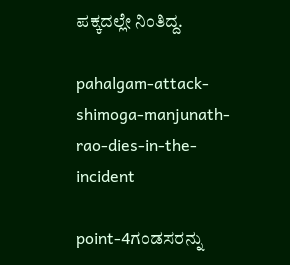ಪಕ್ಕದಲ್ಲೇ ನಿಂತಿದ್ದ.

pahalgam-attack-shimoga-manjunath-rao-dies-in-the-incident

point-4ಗಂಡಸರನ್ನು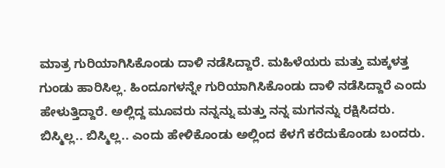ಮಾತ್ರ ಗುರಿಯಾಗಿಸಿಕೊಂಡು ದಾಳಿ ನಡೆಸಿದ್ದಾರೆ. ಮಹಿಳೆಯರು ಮತ್ತು ಮಕ್ಕಳತ್ತ ಗುಂಡು ಹಾರಿಸಿಲ್ಲ. ಹಿಂದೂಗಳನ್ನೇ ಗುರಿಯಾಗಿಸಿಕೊಂಡು ದಾಳಿ ನಡೆಸಿದ್ದಾರೆ ಎಂದು ಹೇಳುತ್ತಿದ್ದಾರೆ. ಅಲ್ಲಿದ್ದ ಮೂವರು ನನ್ನನ್ನು ಮತ್ತು ನನ್ನ ಮಗನನ್ನು ರಕ್ಷಿಸಿದರು. ಬಿಸ್ಮಿಲ್ಲ.. ಬಿಸ್ಮಿಲ್ಲ.. ಎಂದು ಹೇಳಿಕೊಂಡು ಅಲ್ಲಿಂದ ಕೆಳಗೆ ಕರೆದುಕೊಂಡು ಬಂದರು.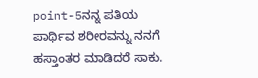point-5ನನ್ನ ಪತಿಯ ಪಾರ್ಥಿವ ಶರೀರವನ್ನು ನನಗೆ ಹಸ್ತಾಂತರ ಮಾಡಿದರೆ ಸಾಕು.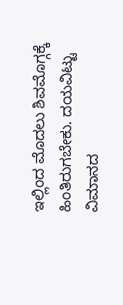ಇಲ್ಲಿಂದ ಮೊದಲು ಶಿವಮೊಗ್ಗಕ್ಕೆ ಹಿಂತಿರುಗಬೇಕು. ದಯವಿಟ್ಟು ವಿಮಾನದ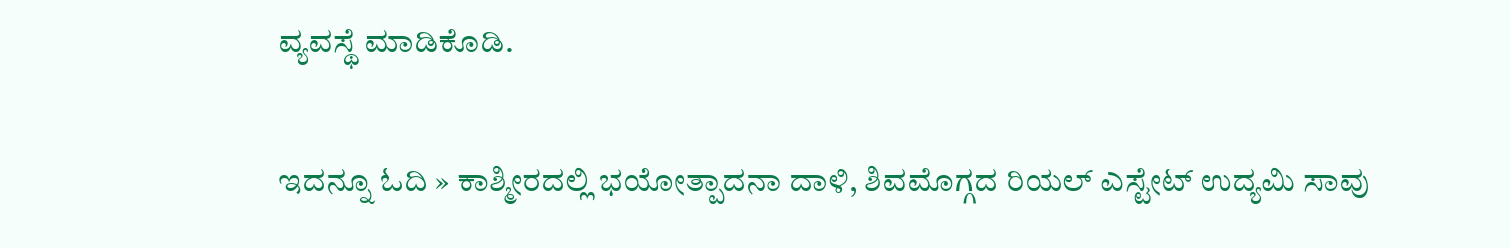ವ್ಯವಸ್ಥೆ ಮಾಡಿಕೊಡಿ.

ಇದನ್ನೂ ಓದಿ » ಕಾಶ್ಮೀರದಲ್ಲಿ ಭಯೋತ್ಪಾದನಾ ದಾಳಿ, ಶಿವಮೊಗ್ಗದ ರಿಯಲ್‌ ಎಸ್ಟೇಟ್‌ ಉದ್ಯಮಿ ಸಾವು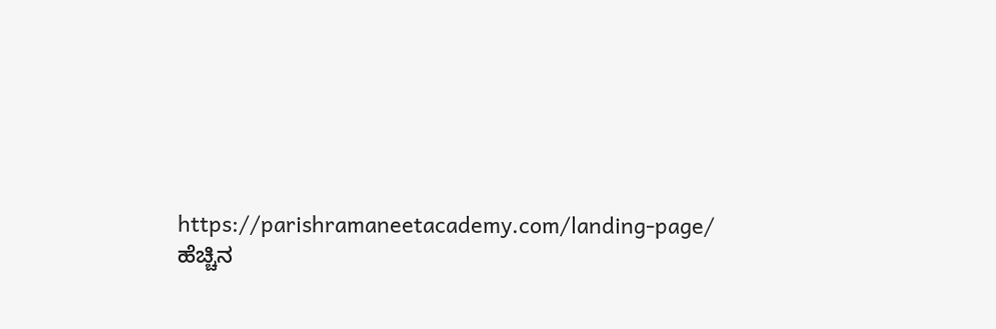https://parishramaneetacademy.com/landing-page/
ಹೆಚ್ಚಿನ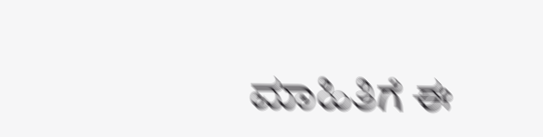ಮಾಹಿತಿಗೆ ಈ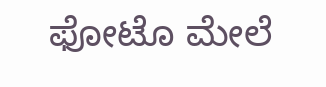ಫೋಟೊ ಮೇಲೆ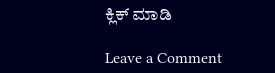ಕ್ಲಿಕ್‌ ಮಾಡಿ

Leave a Comment